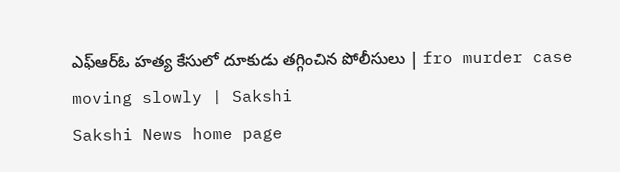ఎఫ్‌ఆర్‌ఓ హత్య కేసులో దూకుడు తగ్గించిన పోలీసులు | fro murder case moving slowly | Sakshi
Sakshi News home page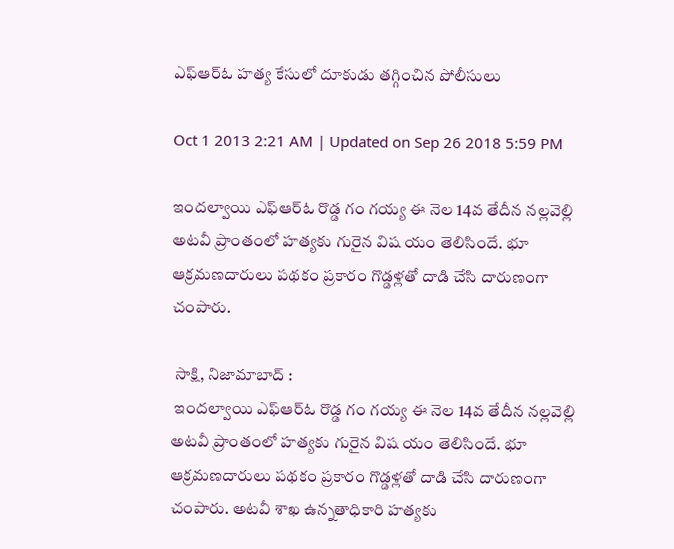ఎఫ్‌ఆర్‌ఓ హత్య కేసులో దూకుడు తగ్గించిన పోలీసులు

Oct 1 2013 2:21 AM | Updated on Sep 26 2018 5:59 PM

ఇందల్వాయి ఎఫ్‌ఆర్‌ఓ రొడ్డ గం గయ్య ఈ నెల 14వ తేదీన నల్లవెల్లి అటవీ ప్రాంతంలో హత్యకు గురైన విష యం తెలిసిందే. భూ ఆక్రమణదారులు పథకం ప్రకారం గొడ్డళ్లతో దాడి చేసి దారుణంగా చంపారు.

 సాక్షి, నిజామాబాద్ :
 ఇందల్వాయి ఎఫ్‌ఆర్‌ఓ రొడ్డ గం గయ్య ఈ నెల 14వ తేదీన నల్లవెల్లి అటవీ ప్రాంతంలో హత్యకు గురైన విష యం తెలిసిందే. భూ ఆక్రమణదారులు పథకం ప్రకారం గొడ్డళ్లతో దాడి చేసి దారుణంగా చంపారు. అటవీ శాఖ ఉన్నతాధికారి హత్యకు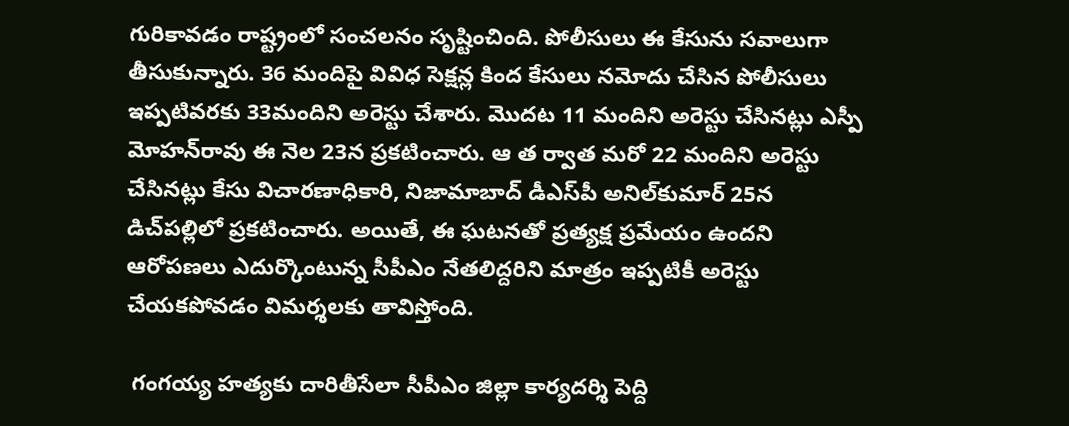గురికావడం రాష్ట్రంలో సంచలనం సృష్టించింది. పోలీసులు ఈ కేసును సవాలుగా తీసుకున్నారు. 36 మందిపై వివిధ సెక్షన్ల కింద కేసులు నమోదు చేసిన పోలీసులు ఇప్పటివరకు 33మందిని అరెస్టు చేశారు. మొదట 11 మందిని అరెస్టు చేసినట్లు ఎస్పీ మోహన్‌రావు ఈ నెల 23న ప్రకటించారు. ఆ త ర్వాత మరో 22 మందిని అరెస్టు చేసినట్లు కేసు విచారణాధికారి, నిజామాబాద్ డీఎస్‌పీ అనిల్‌కుమార్ 25న డిచ్‌పల్లిలో ప్రకటించారు. అయితే, ఈ ఘటనతో ప్రత్యక్ష ప్రమేయం ఉందని ఆరోపణలు ఎదుర్కొంటున్న సీపీఎం నేతలిద్దరిని మాత్రం ఇప్పటికీ అరెస్టు చేయకపోవడం విమర్శలకు తావిస్తోంది.

 గంగయ్య హత్యకు దారితీసేలా సీపీఎం జిల్లా కార్యదర్శి పెద్ది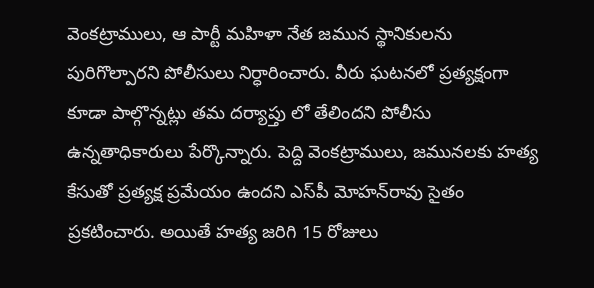వెంకట్రాములు, ఆ పార్టీ మహిళా నేత జమున స్థానికులను పురిగొల్పారని పోలీసులు నిర్ధారించారు. వీరు ఘటనలో ప్రత్యక్షంగా కూడా పాల్గొన్నట్లు తమ దర్యాప్తు లో తేలిందని పోలీసు ఉన్నతాధికారులు పేర్కొన్నారు. పెద్ది వెంకట్రాములు, జమునలకు హత్య కేసుతో ప్రత్యక్ష ప్రమేయం ఉందని ఎస్‌పీ మోహన్‌రావు సైతం ప్రకటించారు. అయితే హత్య జరిగి 15 రోజులు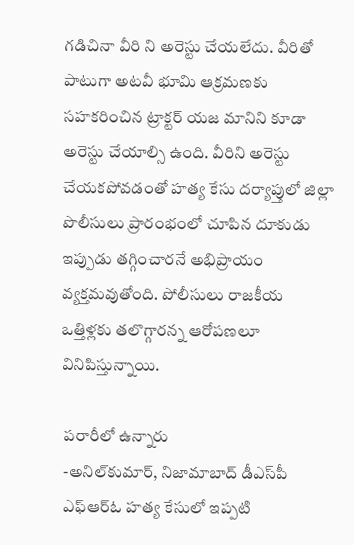గడిచినా వీరి ని అరెస్టు చేయలేదు. వీరితో పాటుగా అటవీ భూమి ఆక్రమణకు సహకరించిన ట్రాక్టర్ యజ మానిని కూడా అరెస్టు చేయాల్సి ఉంది. వీరిని అరెస్టు చేయకపోవడంతో హత్య కేసు దర్యాప్తులో జిల్లా పొలీసులు ప్రారంభంలో చూపిన దూకుడు ఇప్పుడు తగ్గించారనే అభిప్రాయం వ్యక్తమవుతోంది. పోలీసులు రాజకీయ ఒత్తిళ్లకు తలొగ్గారన్న ఆరోపణలూ వినిపిస్తున్నాయి.

 పరారీలో ఉన్నారు
 -అనిల్‌కుమార్, నిజామాబాద్ డీఎస్‌పీ
 ఎఫ్‌ఆర్‌ఓ హత్య కేసులో ఇప్పటి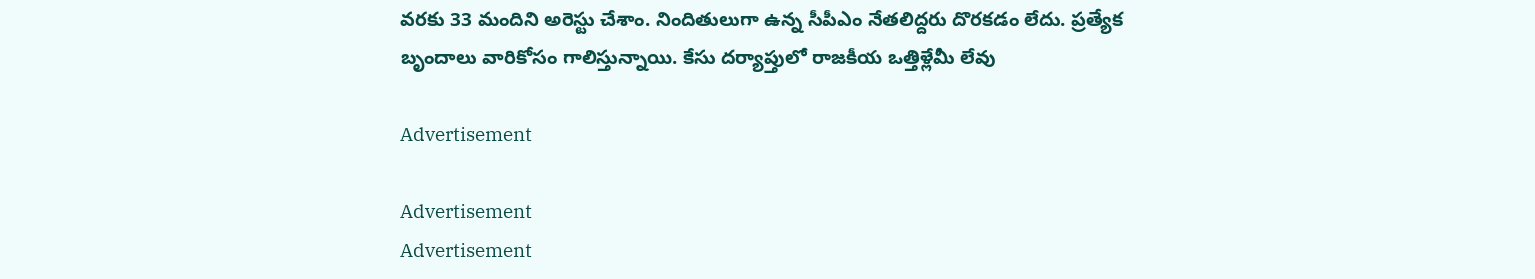వరకు 33 మందిని అరెస్టు చేశాం. నిందితులుగా ఉన్న సీపీఎం నేతలిద్దరు దొరకడం లేదు. ప్రత్యేక బృందాలు వారికోసం గాలిస్తున్నాయి. కేసు దర్యాప్తులో రాజకీయ ఒత్తిళ్లేమీ లేవు

Advertisement

Advertisement
Advertisement